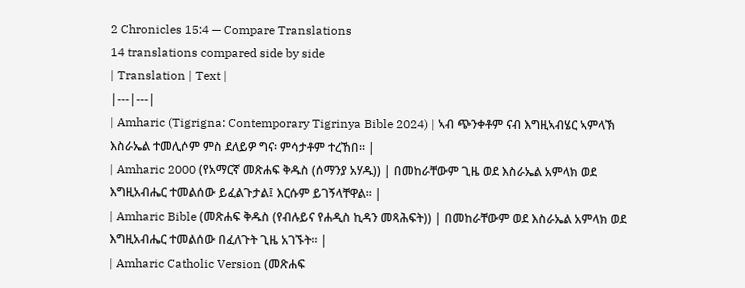2 Chronicles 15:4 — Compare Translations
14 translations compared side by side
| Translation | Text |
|---|---|
| Amharic (Tigrigna: Contemporary Tigrinya Bible 2024) | ኣብ ጭንቀቶም ናብ እግዚኣብሄር ኣምላኽ እስራኤል ተመሊሶም ምስ ደለይዎ ግና፡ ምሳታቶም ተረኸበ። |
| Amharic 2000 (የአማርኛ መጽሐፍ ቅዱስ (ሰማንያ አሃዱ)) | በመከራቸውም ጊዜ ወደ እስራኤል አምላክ ወደ እግዚአብሔር ተመልሰው ይፈልጉታል፤ እርሱም ይገኝላቸዋል። |
| Amharic Bible (መጽሐፍ ቅዱስ (የብሉይና የሐዲስ ኪዳን መጻሕፍት)) | በመከራቸውም ወደ እስራኤል አምላክ ወደ እግዚአብሔር ተመልሰው በፈለጉት ጊዜ አገኙት። |
| Amharic Catholic Version (መጽሐፍ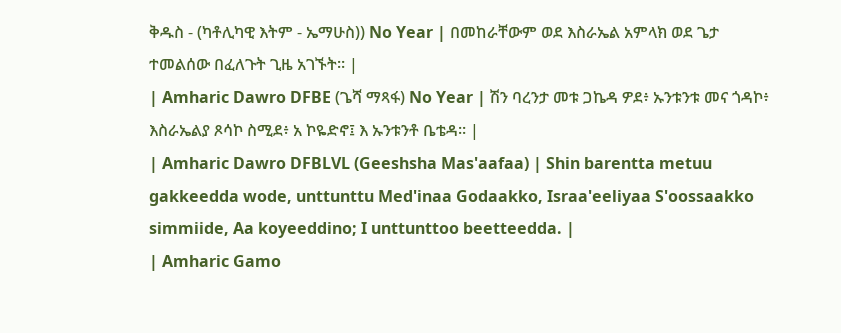ቅዱስ - (ካቶሊካዊ እትም - ኤማሁስ)) No Year | በመከራቸውም ወደ እስራኤል አምላክ ወደ ጌታ ተመልሰው በፈለጉት ጊዜ አገኙት። |
| Amharic Dawro DFBE (ጌሻ ማጻፋ) No Year | ሽን ባረንታ መቱ ጋኬዳ ዎደ፥ ኡንቱንቱ መና ጎዳኮ፥ እስራኤልያ ጾሳኮ ስሚደ፥ አ ኮዬድኖ፤ እ ኡንቱንቶ ቤቴዳ። |
| Amharic Dawro DFBLVL (Geeshsha Mas'aafaa) | Shin barentta metuu gakkeedda wode, unttunttu Med'inaa Godaakko, Israa'eeliyaa S'oossaakko simmiide, Aa koyeeddino; I unttunttoo beetteedda. |
| Amharic Gamo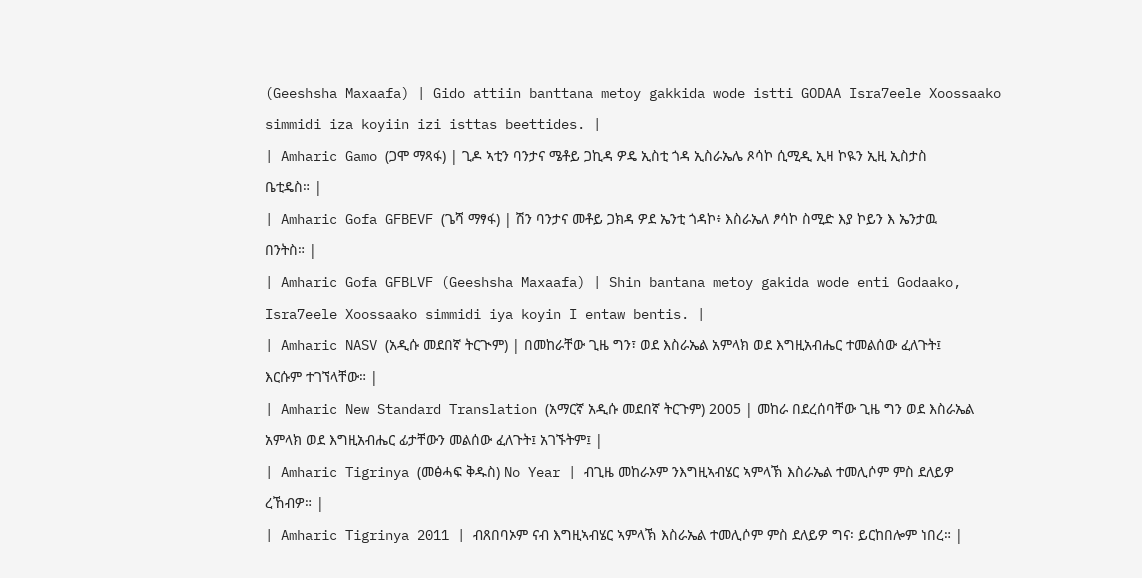(Geeshsha Maxaafa) | Gido attiin banttana metoy gakkida wode istti GODAA Isra7eele Xoossaako simmidi iza koyiin izi isttas beettides. |
| Amharic Gamo (ጋሞ ማጻፋ) | ጊዶ ኣቲን ባንታና ሜቶይ ጋኪዳ ዎዴ ኢስቲ ጎዳ ኢስራኤሌ ጾሳኮ ሲሚዲ ኢዛ ኮዪን ኢዚ ኢስታስ ቤቲዴስ። |
| Amharic Gofa GFBEVF (ጌሻ ማፃፋ) | ሽን ባንታና መቶይ ጋክዳ ዎደ ኤንቲ ጎዳኮ፥ እስራኤለ ፆሳኮ ስሚድ እያ ኮይን እ ኤንታዉ በንትስ። |
| Amharic Gofa GFBLVF (Geeshsha Maxaafa) | Shin bantana metoy gakida wode enti Godaako, Isra7eele Xoossaako simmidi iya koyin I entaw bentis. |
| Amharic NASV (አዲሱ መደበኛ ትርጒም) | በመከራቸው ጊዜ ግን፣ ወደ እስራኤል አምላክ ወደ እግዚአብሔር ተመልሰው ፈለጉት፤ እርሱም ተገኘላቸው። |
| Amharic New Standard Translation (አማርኛ አዲሱ መደበኛ ትርጉም) 2005 | መከራ በደረሰባቸው ጊዜ ግን ወደ እስራኤል አምላክ ወደ እግዚአብሔር ፊታቸውን መልሰው ፈለጉት፤ አገኙትም፤ |
| Amharic Tigrinya (መፅሓፍ ቅዱስ) No Year | ብጊዜ መከራኦም ንእግዚኣብሄር ኣምላኽ እስራኤል ተመሊሶም ምስ ደለይዎ ረኸብዎ። |
| Amharic Tigrinya 2011 | ብጸበባኦም ናብ እግዚኣብሄር ኣምላኽ እስራኤል ተመሊሶም ምስ ደለይዎ ግና፡ ይርከበሎም ነበረ። |